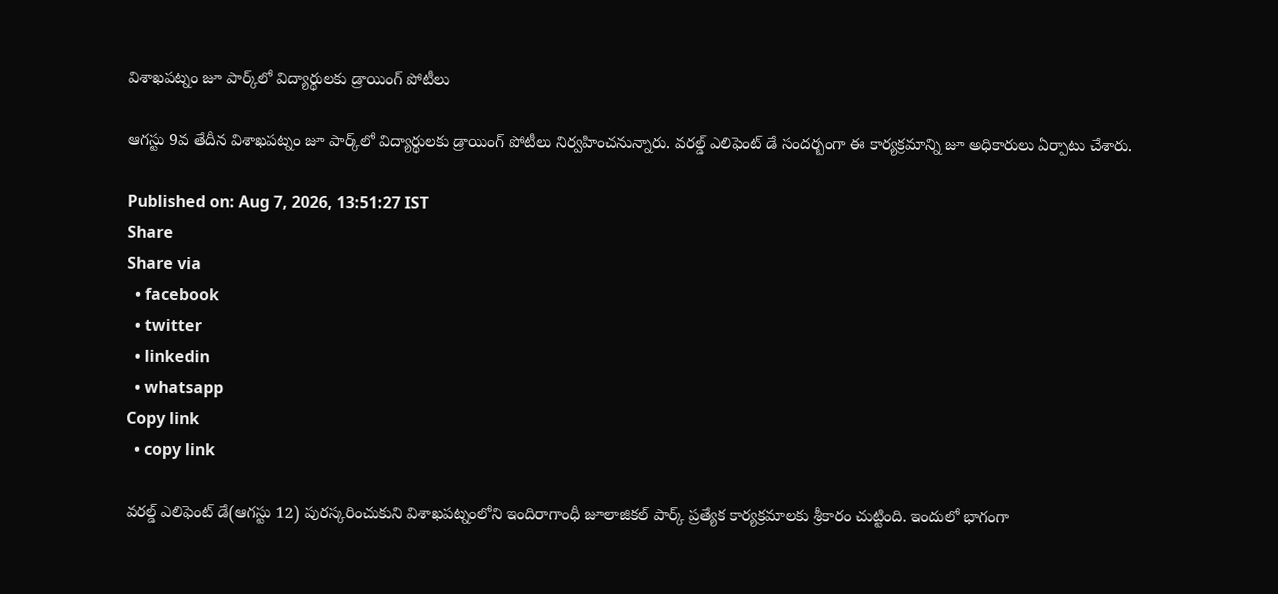విశాఖపట్నం జూ పార్క్‌‌లో విద్యార్థులకు డ్రాయింగ్ పోటీలు

ఆగస్టు 9వ తేదీన విశాఖపట్నం జూ పార్క్‌‌లో విద్యార్థులకు డ్రాయింగ్ పోటీలు నిర్వహించనున్నారు. వరల్డ్ ఎలిఫెంట్ డే సందర్బంగా ఈ కార్యక్రమాన్ని జూ అధికారులు ఏర్పాటు చేశారు.

Published on: Aug 7, 2026, 13:51:27 IST
Share
Share via
  • facebook
  • twitter
  • linkedin
  • whatsapp
Copy link
  • copy link

వరల్డ్ ఎలిఫెంట్ డే(ఆగస్టు 12) పురస్కరించుకుని విశాఖపట్నంలోని ఇందిరాగాంధీ జూలాజికల్ పార్క్ ప్రత్యేక కార్యక్రమాలకు శ్రీకారం చుట్టింది. ఇందులో భాగంగా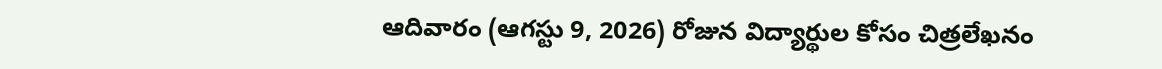ఆదివారం (ఆగస్టు 9, 2026) రోజున విద్యార్థుల కోసం చిత్రలేఖనం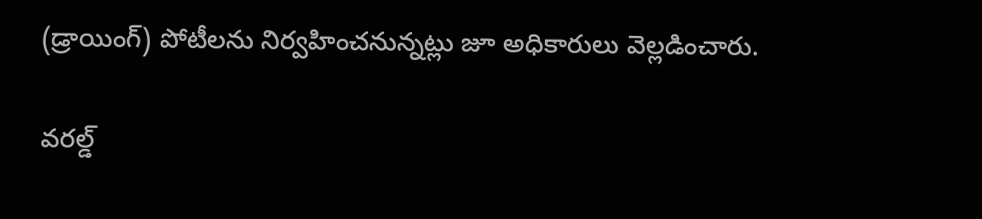(డ్రాయింగ్) పోటీలను నిర్వహించనున్నట్లు జూ అధికారులు వెల్లడించారు.

వరల్డ్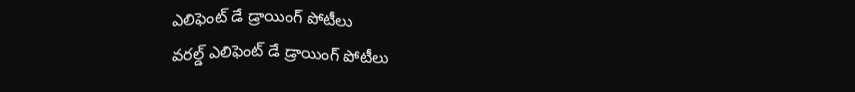ఎలిఫెంట్ డే డ్రాయింగ్ పోటీలు
వరల్డ్ ఎలిఫెంట్ డే డ్రాయింగ్ పోటీలు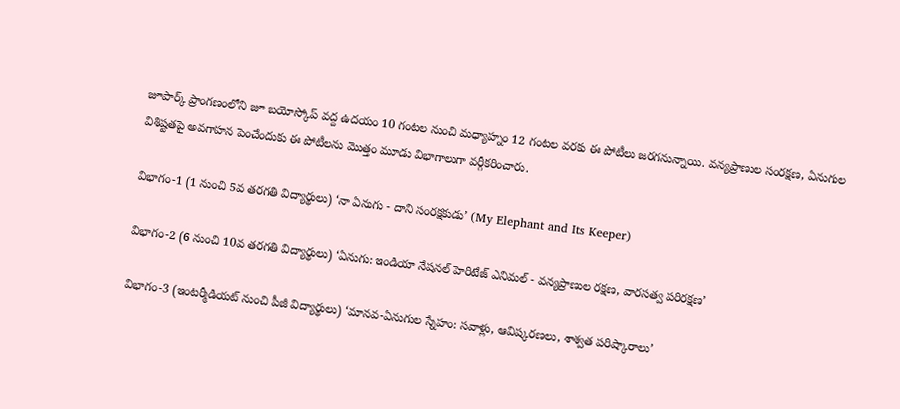జూపార్క్‌ ప్రాంగణంలోని జూ బయోస్కోప్ వద్ద ఉదయం 10 గంటల నుంచి మధ్యాహ్నం 12 గంటల వరకు ఈ పోటీలు జరగనున్నాయి. వన్యప్రాణుల సంరక్షణ, ఏనుగుల విశిష్టతపై అవగాహన పెంచేందుకు ఈ పోటీలను మొత్తం మూడు విభాగాలుగా వర్గీకరించారు.

విభాగం-1 (1 నుంచి 5వ తరగతి విద్యార్థులు) ‘నా ఏనుగు - దాని సంరక్షకుడు’ (My Elephant and Its Keeper)

విభాగం-2 (6 నుంచి 10వ తరగతి విద్యార్థులు) ‘ఏనుగు: ఇండియా నేషనల్ హెరిటేజ్ ఎనిమల్ - వన్యప్రాణుల రక్షణ, వారసత్వ పరిరక్షణ’

విభాగం-3 (ఇంటర్మీడియట్ నుంచి పీజీ విద్యార్థులు) ‘మానవ-ఏనుగుల స్నేహం: సవాళ్లు, ఆవిష్కరణలు, శాశ్వత పరిష్కారాలు’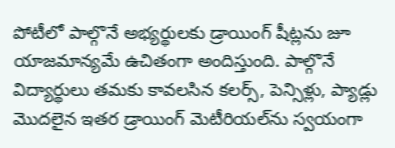పోటీలో పాల్గొనే అభ్యర్థులకు డ్రాయింగ్ షీట్లను జూ యాజమాన్యమే ఉచితంగా అందిస్తుంది. పాల్గొనే విద్యార్థులు తమకు కావలసిన కలర్స్, పెన్సిళ్లు, ప్యాడ్లు మొదలైన ఇతర డ్రాయింగ్ మెటీరియల్‌ను స్వయంగా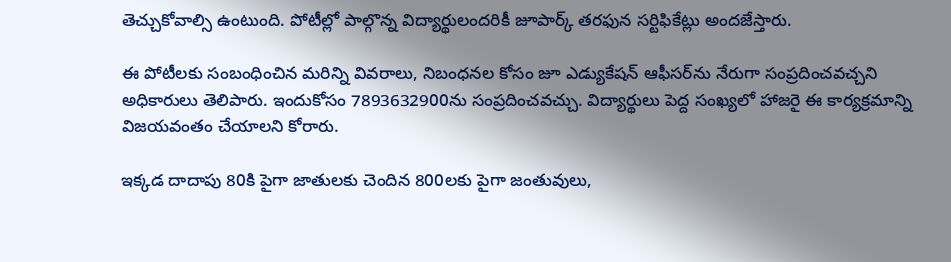తెచ్చుకోవాల్సి ఉంటుంది. పోటీల్లో పాల్గొన్న విద్యార్థులందరికీ జూపార్క్ తరఫున సర్టిఫికేట్లు అందజేస్తారు.

ఈ పోటీలకు సంబంధించిన మరిన్ని వివరాలు, నిబంధనల కోసం జూ ఎడ్యుకేషన్ ఆఫీసర్‌ను నేరుగా సంప్రదించవచ్చని అధికారులు తెలిపారు. ఇందుకోసం 7893632900ను సంప్రదించవచ్చు. విద్యార్థులు పెద్ద సంఖ్యలో హాజరై ఈ కార్యక్రమాన్ని విజయవంతం చేయాలని కోరారు.

ఇక్కడ దాదాపు 80కి పైగా జాతులకు చెందిన 800లకు పైగా జంతువులు,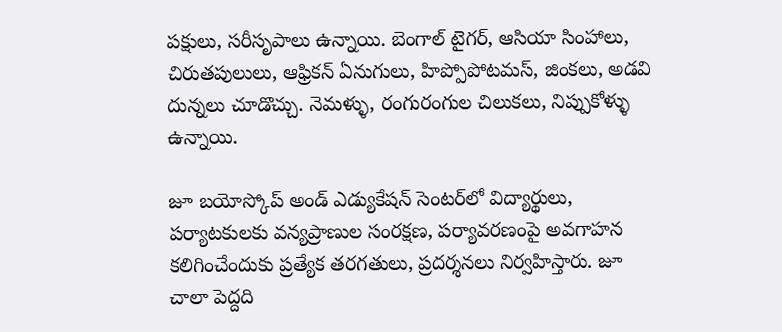పక్షులు, సరీసృపాలు ఉన్నాయి. బెంగాల్ టైగర్, ఆసియా సింహాలు, చిరుతపులులు, ఆఫ్రికన్ ఏనుగులు, హిప్పోపోటమస్, జింకలు, అడవి దున్నలు చూడొచ్చు. నెమళ్ళు, రంగురంగుల చిలుకలు, నిప్పుకోళ్ళు ఉన్నాయి.

జూ బయోస్కోప్ అండ్ ఎడ్యుకేషన్ సెంటర్‌లో విద్యార్థులు, పర్యాటకులకు వన్యప్రాణుల సంరక్షణ, పర్యావరణంపై అవగాహన కలిగించేందుకు ప్రత్యేక తరగతులు, ప్రదర్శనలు నిర్వహిస్తారు. జూ చాలా పెద్దది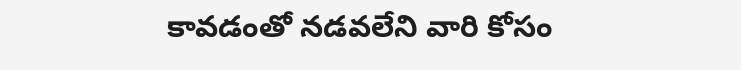కావడంతో నడవలేని వారి కోసం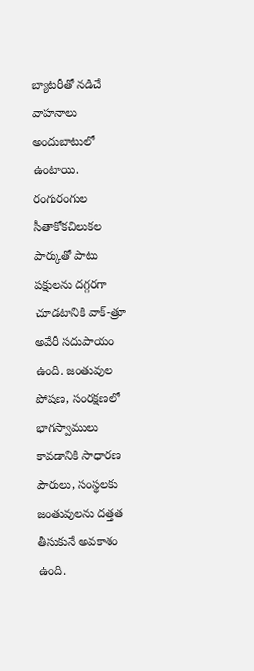బ్యాటరీతో నడిచే వాహనాలు అందుబాటులో ఉంటాయి. రంగురంగుల సీతాకోకచిలుకల పార్కుతో పాటు పక్షులను దగ్గరగా చూడటానికి వాక్-త్రూ అవేరీ సదుపాయం ఉంది. జంతువుల పోషణ, సంరక్షణలో భాగస్వాములు కావడానికి సాధారణ పౌరులు, సంస్థలకు జంతువులను దత్తత తీసుకునే అవకాశం ఉంది.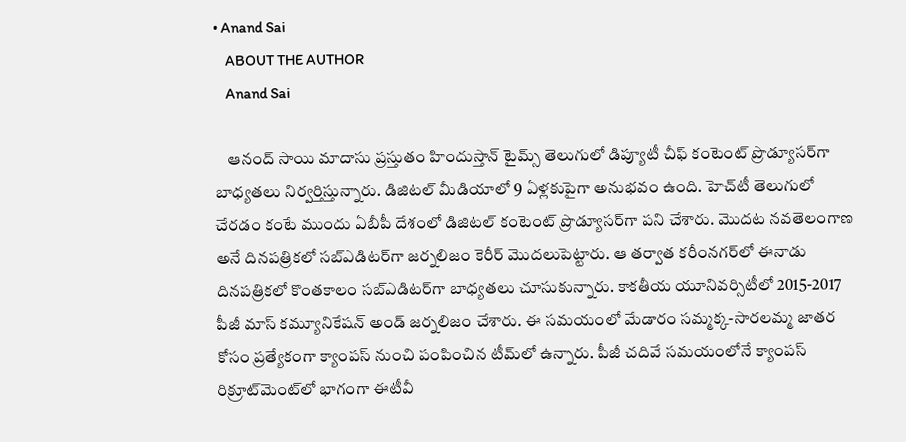• Anand Sai
    ABOUT THE AUTHOR
    Anand Sai

    ఆనంద్ సాయి మాదాసు ప్రస్తుతం హిందుస్తాన్ టైమ్స్ తెలుగులో డిప్యూటీ చీఫ్ కంటెంట్ ప్రొడ్యూసర్‌గా బాధ్యతలు నిర్వర్తిస్తున్నారు. డిజిటల్ మీడియాలో 9 ఏళ్లకుపైగా అనుభవం ఉంది. హెచ్‌టీ తెలుగులో చేరడం కంటే ముందు ఏబీపీ దేశంలో డిజిటల్ కంటెంట్ ప్రొడ్యూసర్‌గా పని చేశారు. మెుదట నవతెలంగాణ అనే దినపత్రికలో సబ్ఎడిటర్‌గా జర్నలిజం కెరీర్ మెుదలుపెట్టారు. ఆ తర్వాత కరీంనగర్‌లో ఈనాడు దినపత్రికలో కొంతకాలం సబ్‌ఎడిటర్‌గా బాధ్యతలు చూసుకున్నారు. కాకతీయ యూనివర్సిటీలో 2015-2017 పీజీ మాస్ కమ్యూనికేషన్ అండ్ జర్నలిజం చేశారు. ఈ సమయంలో మేడారం సమ్మక్క-సారలమ్మ జాతర కోసం ప్రత్యేకంగా క్యాంపస్ నుంచి పంపించిన టీమ్‌లో ఉన్నారు. పీజీ చదివే సమయంలోనే క్యాంపస్ రిక్రూట్‌మెంట్‌లో భాగంగా ఈటీవీ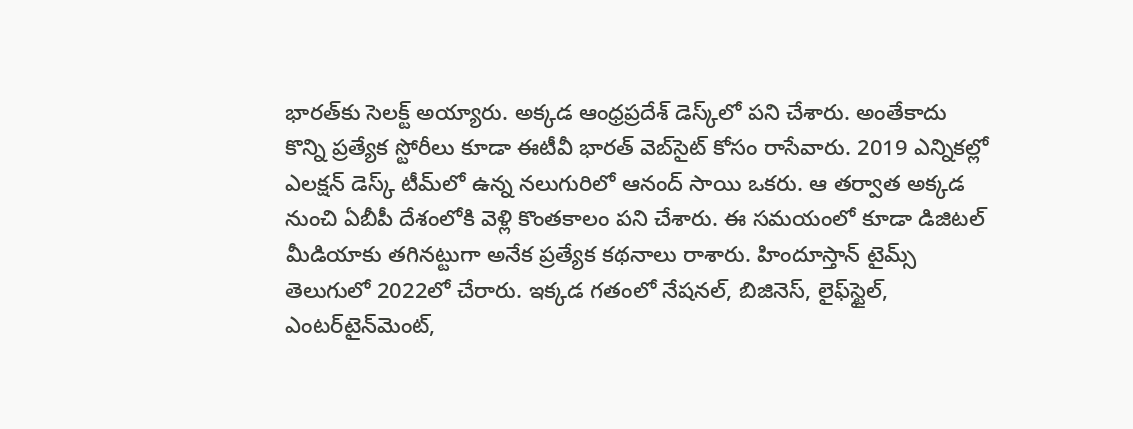భారత్‌కు సెలక్ట్ అయ్యారు. అక్కడ ఆంధ్రప్రదేశ్‌ డెస్క్‌లో పని చేశారు. అంతేకాదు కొన్ని ప్రత్యేక స్టోరీలు కూడా ఈటీవీ భారత్ వెబ్‌సైట్ కోసం రాసేవారు. 2019 ఎన్నికల్లో ఎలక్షన్ డెస్క్‌ టీమ్‌లో ఉన్న నలుగురిలో ఆనంద్ సాయి ఒకరు. ఆ తర్వాత అక్కడ నుంచి ఏబీపీ దేశంలోకి వెళ్లి కొంతకాలం పని చేశారు. ఈ సమయంలో కూడా డిజిటల్ మీడియాకు తగినట్టుగా అనేక ప్రత్యేక కథనాలు రాశారు. హిందూస్తాన్ టైమ్స్‌ తెలుగులో 2022లో చేరారు. ఇక్కడ గతంలో నేషనల్, బిజినెస్, లైఫ్‌స్టైల్, ఎంటర్‌టైన్‌మెంట్‌,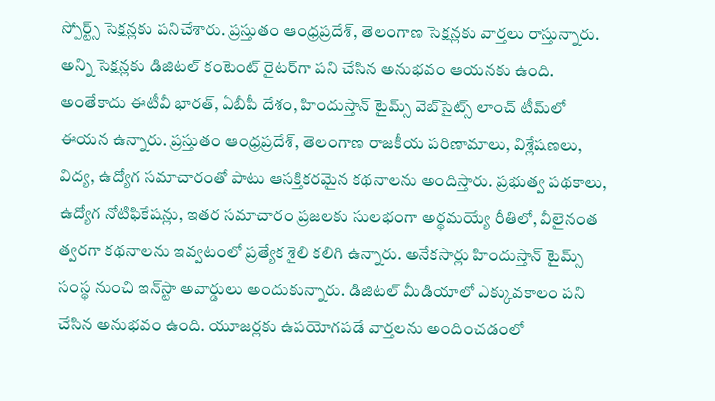స్పోర్ట్స్‌ సెక్షన్లకు పనిచేశారు. ప్రస్తుతం ఆంధ్రప్రదేశ్, తెలంగాణ సెక్షన్లకు వార్తలు రాస్తున్నారు. అన్ని సెక్షన్లకు డిజిటల్ కంటెంట్ రైటర్‌గా పని చేసిన అనుభవం ఆయనకు ఉంది. అంతేకాదు ఈటీవీ భారత్, ఏబీపీ దేశం, హిందుస్తాన్ టైమ్స్ వెబ్‌సైట్స్ లాంచ్ టీమ్‌లో ఈయన ఉన్నారు. ప్రస్తుతం ఆంధ్రప్రదేశ్, తెలంగాణ రాజకీయ పరిణామాలు, విశ్లేషణలు, విద్య, ఉద్యోగ సమాచారంతో పాటు ఆసక్తికరమైన కథనాలను అందిస్తారు. ప్రభుత్వ పథకాలు, ఉద్యోగ నోటిఫికేషన్లు, ఇతర సమాచారం ప్రజలకు సులభంగా అర్థమయ్యే రీతిలో, వీలైనంత త్వరగా కథనాలను ఇవ్వటంలో ప్రత్యేక శైలి కలిగి ఉన్నారు. అనేకసార్లు హిందుస్తాన్ టైమ్స్ సంస్థ నుంచి ఇన్‌స్టా అవార్డులు అందుకున్నారు. డిజిటల్ మీడియాలో ఎక్కువకాలం పని చేసిన అనుభవం ఉంది. యూజర్లకు ఉపయోగపడే వార్తలను అందించడంలో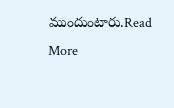ముందుంటారు.Read More